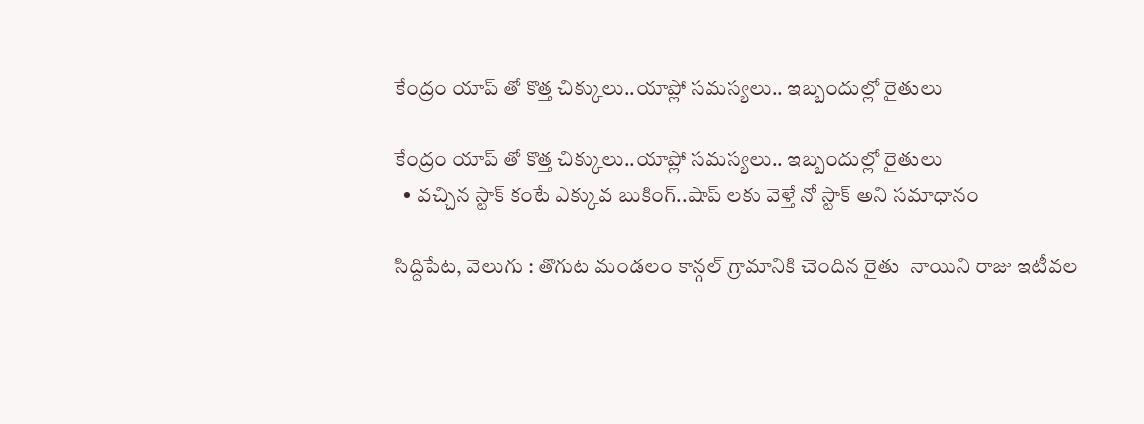కేంద్రం యాప్ తో కొత్త చిక్కులు..యాప్లో సమస్యలు.. ఇబ్బందుల్లో రైతులు

కేంద్రం యాప్ తో కొత్త చిక్కులు..యాప్లో సమస్యలు.. ఇబ్బందుల్లో రైతులు
  • వచ్చిన స్టాక్ కంటే ఎక్కువ బుకింగ్..షాప్ లకు వెళ్తే నో స్టాక్ అని సమాధానం

సిద్దిపేట, వెలుగు : తొగుట మండలం కాన్గల్ గ్రామానికి చెందిన రైతు  నాయిని రాజు ఇటీవల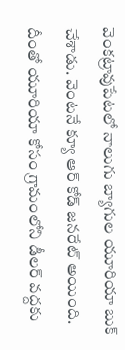వెంకట్రావుపేటలో నాలుగు బ్యాగుల యూరియా బుక్ చేశాడు. వెంటనే క్యూ ఆర్ కోడ్ జనరేట్ అయింది. దీంతో యూరియా కోసం గ్రామంలోని డీలర్ వద్దకు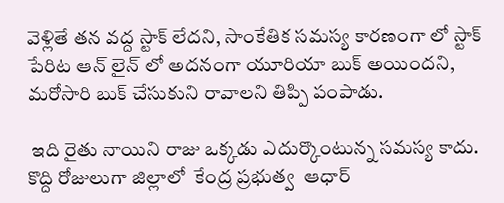వెళ్లితే తన వద్ద స్టాక్ లేదని, సాంకేతిక సమస్య కారణంగా లో స్టాక్ పేరిట ఆన్ లైన్ లో అదనంగా యూరియా బుక్ అయిందని, మరోసారి బుక్ చేసుకుని రావాలని తిప్పి పంపాడు.

 ఇది రైతు నాయిని రాజు ఒక్కడు ఎదుర్కొంటున్న సమస్య కాదు. కొద్ది రోజులుగా జిల్లాలో  కేంద్ర ప్రభుత్వ  ఆధార్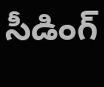సీడింగ్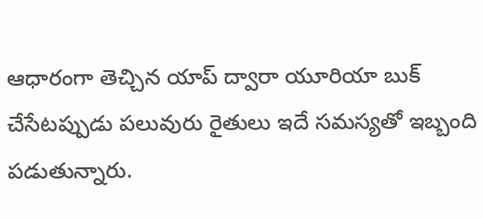ఆధారంగా తెచ్చిన యాప్ ద్వారా యూరియా బుక్ చేసేటప్పుడు పలువురు రైతులు ఇదే సమస్యతో ఇబ్బంది పడుతున్నారు.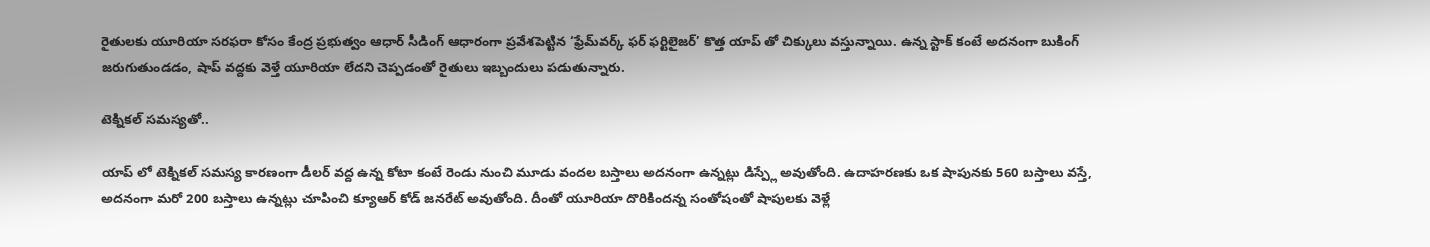రైతులకు యూరియా సరఫరా కోసం కేంద్ర ప్రభుత్వం ఆధార్ సీడింగ్ ఆధారంగా ప్రవేశపెట్టిన ‘ఫ్రేమ్‌‌‌‌వర్క్ ఫర్ ఫర్టిలైజర్’ కొత్త యాప్ తో చిక్కులు వస్తున్నాయి. ఉన్న స్టాక్ కంటే అదనంగా బుకింగ్ జరుగుతుండడం, షాప్ వద్దకు వెళ్తే యూరియా లేదని చెప్పడంతో రైతులు ఇబ్బందులు పడుతున్నారు.

టెక్నికల్ సమస్యతో..

యాప్ లో టెక్నికల్ సమస్య కారణంగా డీలర్ వద్ద ఉన్న కోటా కంటే రెండు నుంచి మూడు వందల బస్తాలు అదనంగా ఉన్నట్లు డిస్ప్లే అవుతోంది. ఉదాహరణకు ఒక షాపునకు 560 బస్తాలు వస్తే, అదనంగా మరో 200 బస్తాలు ఉన్నట్లు చూపించి క్యూఆర్ కోడ్ జనరేట్ అవుతోంది. దీంతో యూరియా దొరికిందన్న సంతోషంతో షాపులకు వెళ్లే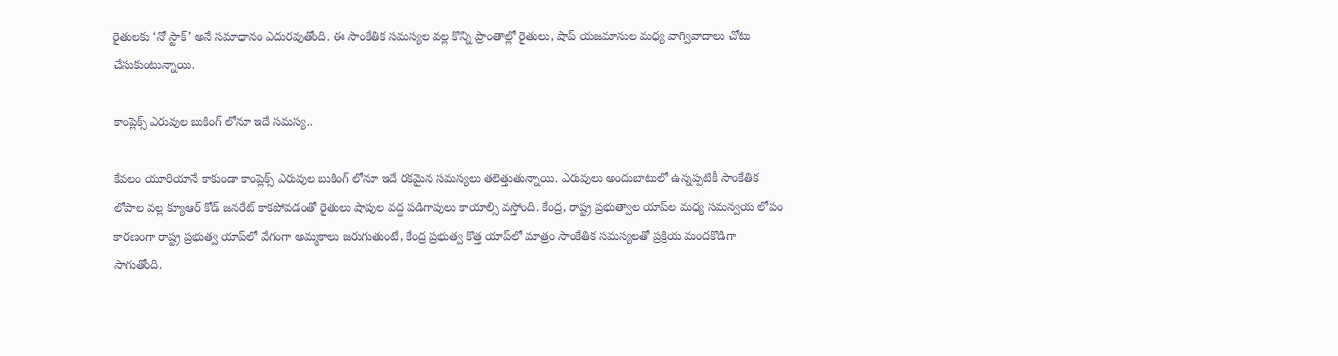రైతులకు ‘నో స్టాక్’ అనే సమాధానం ఎదురవుతోంది. ఈ సాంకేతిక సమస్యల వల్ల కొన్ని ప్రాంతాల్లో రైతులు, షాప్ యజమానుల మధ్య వాగ్వివాదాలు చోటు చేసుకుంటున్నాయి.

కాంప్లెక్స్ ఎరువుల బుకింగ్ లోనూ ఇదే సమస్య..

కేవలం యూరియానే కాకుండా కాంప్లెక్స్ ఎరువుల బుకింగ్ లోనూ ఇదే రకమైన సమస్యలు తలెత్తుతున్నాయి. ఎరువులు అందుబాటులో ఉన్నప్పటికీ సాంకేతిక లోపాల వల్ల క్యూఆర్ కోడ్ జనరేట్ కాకపోవడంతో రైతులు షాపుల వద్ద పడిగాపులు కాయాల్సి వస్తోంది. కేంద్ర, రాష్ట్ర ప్రభుత్వాల యాప్‌‌‌‌ల మధ్య సమన్వయ లోపం కారణంగా రాష్ట్ర ప్రభుత్వ యాప్‌‌‌‌లో వేగంగా అమ్మకాలు జరుగుతుంటే, కేంద్ర ప్రభుత్వ కొత్త యాప్‌‌‌‌లో మాత్రం సాంకేతిక సమస్యలతో ప్రక్రియ మందకొడిగా సాగుతోంది.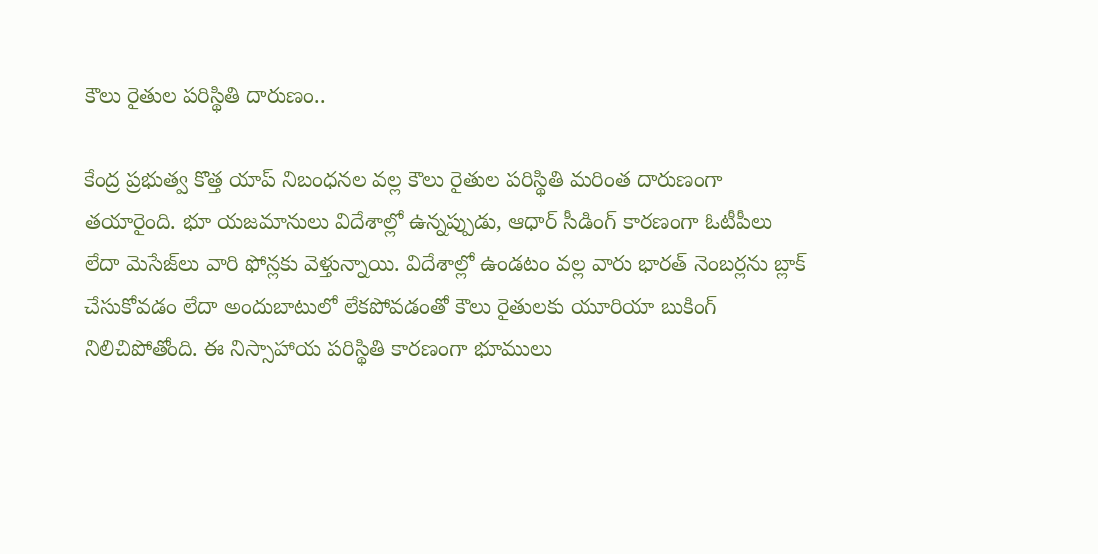కౌలు రైతుల పరిస్థితి దారుణం..

కేంద్ర ప్రభుత్వ కొత్త యాప్ నిబంధనల వల్ల కౌలు రైతుల పరిస్థితి మరింత దారుణంగా తయారైంది. భూ యజమానులు విదేశాల్లో ఉన్నప్పుడు, ఆధార్ సీడింగ్ కారణంగా ఓటీపీలు లేదా మెసేజ్‌‌‌‌లు వారి ఫోన్లకు వెళ్తున్నాయి. విదేశాల్లో ఉండటం వల్ల వారు భారత్ నెంబర్లను బ్లాక్ చేసుకోవడం లేదా అందుబాటులో లేకపోవడంతో కౌలు రైతులకు యూరియా బుకింగ్ నిలిచిపోతోంది. ఈ నిస్సాహాయ పరిస్థితి కారణంగా భూములు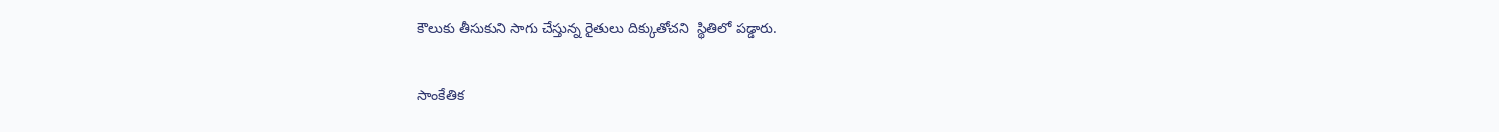కౌలుకు తీసుకుని సాగు చేస్తున్న రైతులు దిక్కుతోచని  స్థితిలో పడ్డారు.

సాంకేతిక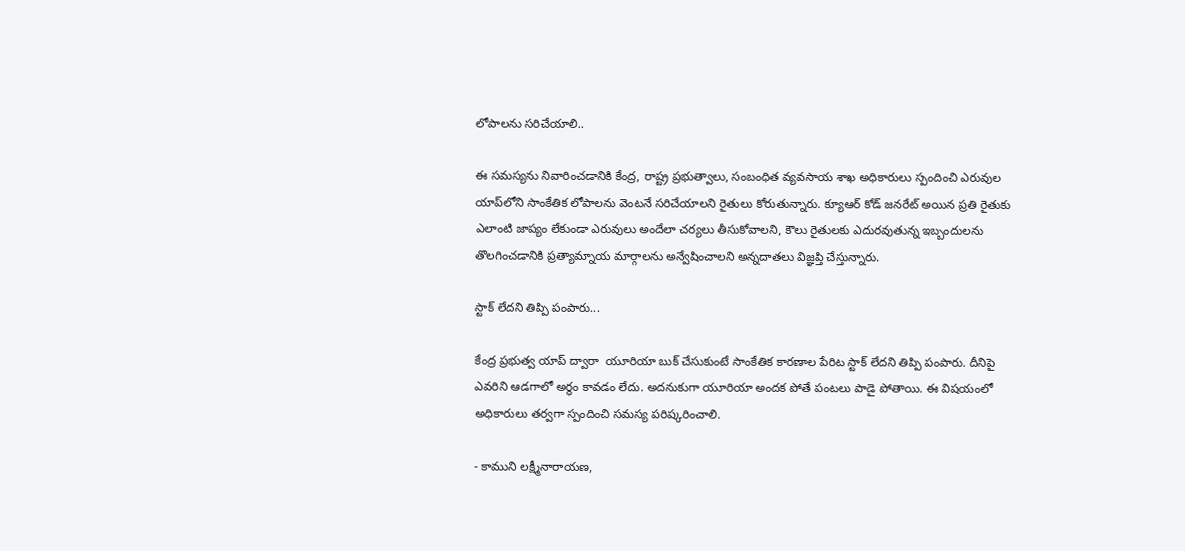లోపాలను సరిచేయాలి..

ఈ సమస్యను నివారించడానికి కేంద్ర, రాష్ట్ర ప్రభుత్వాలు, సంబంధిత వ్యవసాయ శాఖ అధికారులు స్పందించి ఎరువుల యాప్‌‌‌‌లోని సాంకేతిక లోపాలను వెంటనే సరిచేయాలని రైతులు కోరుతున్నారు. క్యూఆర్ కోడ్ జనరేట్ అయిన ప్రతి రైతుకు ఎలాంటి జాప్యం లేకుండా ఎరువులు అందేలా చర్యలు తీసుకోవాలని, కౌలు రైతులకు ఎదురవుతున్న ఇబ్బందులను తొలగించడానికి ప్రత్యామ్నాయ మార్గాలను అన్వేషించాలని అన్నదాతలు విజ్ఞప్తి చేస్తున్నారు.

స్టాక్ లేదని తిప్పి పంపారు...

కేంద్ర ప్రభుత్వ యాప్ ద్వారా  యూరియా బుక్ చేసుకుంటే సాంకేతిక కారణాల పేరిట స్టాక్ లేదని తిప్పి పంపారు. దీనిపై ఎవరిని ఆడగాలో అర్థం కావడం లేదు. అదనుకుగా యూరియా అందక పోతే పంటలు పాడై పోతాయి. ఈ విషయంలో అధికారులు తర్వగా స్పందించి సమస్య పరిష్కరించాలి.

- కాముని లక్ష్మీనారాయణ,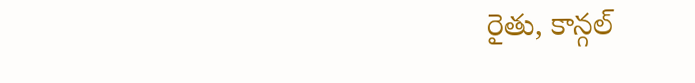రైతు, కాన్గల్